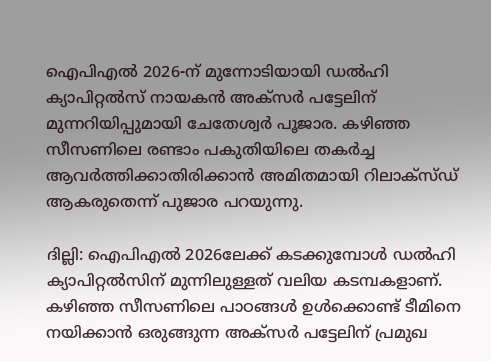ഐപിഎല്‍ 2026-ന് മുന്നോടിയായി ഡല്‍ഹി ക്യാപിറ്റല്‍സ് നായകന്‍ അക്‌സര്‍ പട്ടേലിന് മുന്നറിയിപ്പുമായി ചേതേശ്വര്‍ പൂജാര. കഴിഞ്ഞ സീസണിലെ രണ്ടാം പകുതിയിലെ തകര്‍ച്ച ആവര്‍ത്തിക്കാതിരിക്കാന്‍ അമിതമായി റിലാക്‌സ്ഡ് ആകരുതെന്ന് പുജാര പറയുന്നു.

ദില്ലി: ഐപിഎല്‍ 2026ലേക്ക് കടക്കുമ്പോള്‍ ഡല്‍ഹി ക്യാപിറ്റല്‍സിന് മുന്നിലുള്ളത് വലിയ കടമ്പകളാണ്. കഴിഞ്ഞ സീസണിലെ പാഠങ്ങള്‍ ഉള്‍ക്കൊണ്ട് ടീമിനെ നയിക്കാന്‍ ഒരുങ്ങുന്ന അക്‌സര്‍ പട്ടേലിന് പ്രമുഖ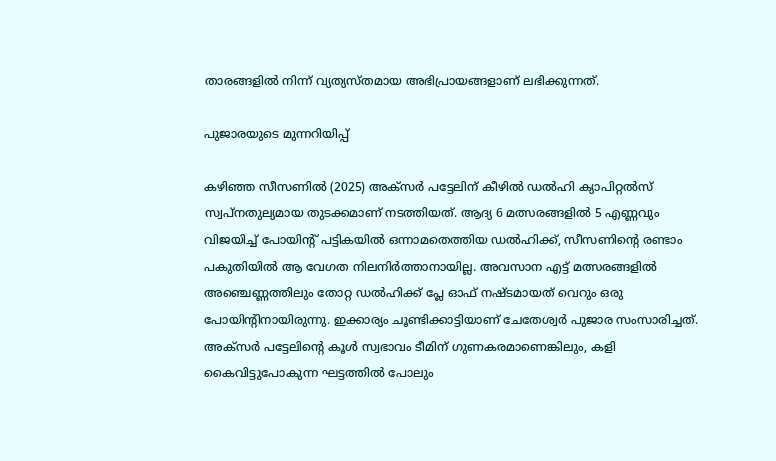താരങ്ങളില്‍ നിന്ന് വ്യത്യസ്തമായ അഭിപ്രായങ്ങളാണ് ലഭിക്കുന്നത്.

പുജാരയുടെ മുന്നറിയിപ്പ്

കഴിഞ്ഞ സീസണില്‍ (2025) അക്‌സര്‍ പട്ടേലിന് കീഴില്‍ ഡല്‍ഹി ക്യാപിറ്റല്‍സ് സ്വപ്നതുല്യമായ തുടക്കമാണ് നടത്തിയത്. ആദ്യ 6 മത്സരങ്ങളില്‍ 5 എണ്ണവും വിജയിച്ച് പോയിന്റ് പട്ടികയില്‍ ഒന്നാമതെത്തിയ ഡല്‍ഹിക്ക്, സീസണിന്റെ രണ്ടാം പകുതിയില്‍ ആ വേഗത നിലനിര്‍ത്താനായില്ല. അവസാന എട്ട് മത്സരങ്ങളില്‍ അഞ്ചെണ്ണത്തിലും തോറ്റ ഡല്‍ഹിക്ക് പ്ലേ ഓഫ് നഷ്ടമായത് വെറും ഒരു പോയിന്റിനായിരുന്നു. ഇക്കാര്യം ചൂണ്ടിക്കാട്ടിയാണ് ചേതേശ്വര്‍ പുജാര സംസാരിച്ചത്. അക്‌സര്‍ പട്ടേലിന്റെ കൂള്‍ സ്വഭാവം ടീമിന് ഗുണകരമാണെങ്കിലും, കളി കൈവിട്ടുപോകുന്ന ഘട്ടത്തില്‍ പോലും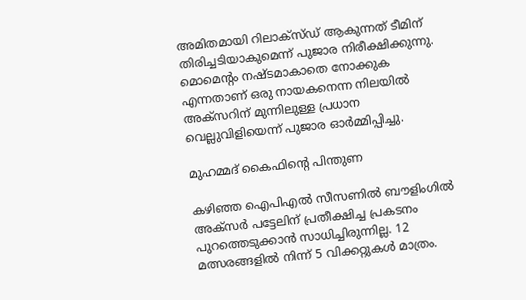അമിതമായി റിലാക്‌സ്ഡ് ആകുന്നത് ടീമിന് തിരിച്ചടിയാകുമെന്ന് പുജാര നിരീക്ഷിക്കുന്നു. മൊമെന്റം നഷ്ടമാകാതെ നോക്കുക എന്നതാണ് ഒരു നായകനെന്ന നിലയില്‍ അക്‌സറിന് മുന്നിലുള്ള പ്രധാന വെല്ലുവിളിയെന്ന് പുജാര ഓര്‍മ്മിപ്പിച്ചു.

മുഹമ്മദ് കൈഫിന്റെ പിന്തുണ

കഴിഞ്ഞ ഐപിഎല്‍ സീസണില്‍ ബൗളിംഗില്‍ അക്‌സര്‍ പട്ടേലിന് പ്രതീക്ഷിച്ച പ്രകടനം പുറത്തെടുക്കാന്‍ സാധിച്ചിരുന്നില്ല. 12 മത്സരങ്ങളില്‍ നിന്ന് 5 വിക്കറ്റുകള്‍ മാത്രം.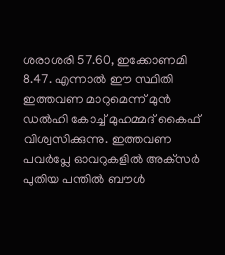ശരാശരി 57.60, ഇക്കോണമി 8.47. എന്നാല്‍ ഈ സ്ഥിതി ഇത്തവണ മാറുമെന്ന് മുന്‍ ഡല്‍ഹി കോച്ച് മുഹമ്മദ് കൈഫ് വിശ്വസിക്കുന്നു. ഇത്തവണ പവര്‍പ്ലേ ഓവറുകളില്‍ അക്‌സര്‍ പുതിയ പന്തില്‍ ബൗള്‍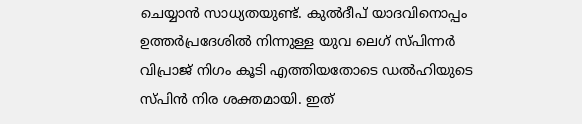ചെയ്യാന്‍ സാധ്യതയുണ്ട്. കുല്‍ദീപ് യാദവിനൊപ്പം ഉത്തര്‍പ്രദേശില്‍ നിന്നുള്ള യുവ ലെഗ് സ്പിന്നര്‍ വിപ്രാജ് നിഗം കൂടി എത്തിയതോടെ ഡല്‍ഹിയുടെ സ്പിന്‍ നിര ശക്തമായി. ഇത്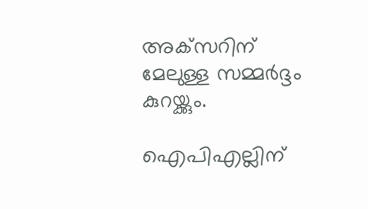അക്‌സറിന് മേലുള്ള സമ്മര്‍ദ്ദം കുറയ്ക്കും.

ഐപിഎല്ലിന്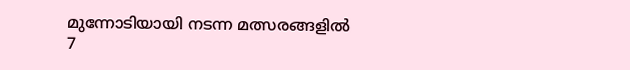മുന്നോടിയായി നടന്ന മത്സരങ്ങളില്‍ 7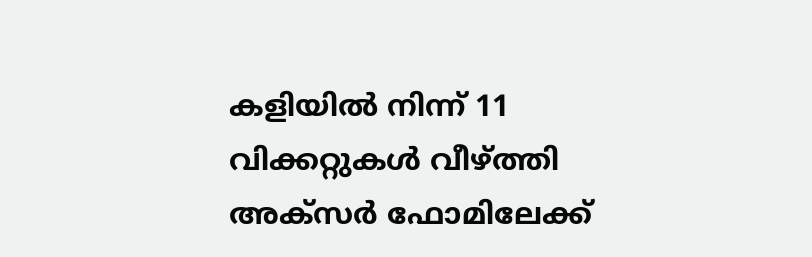കളിയില്‍ നിന്ന് 11 വിക്കറ്റുകള്‍ വീഴ്ത്തി അക്‌സര്‍ ഫോമിലേക്ക്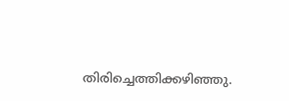തിരിച്ചെത്തിക്കഴിഞ്ഞു.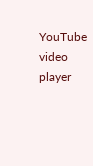YouTube video player